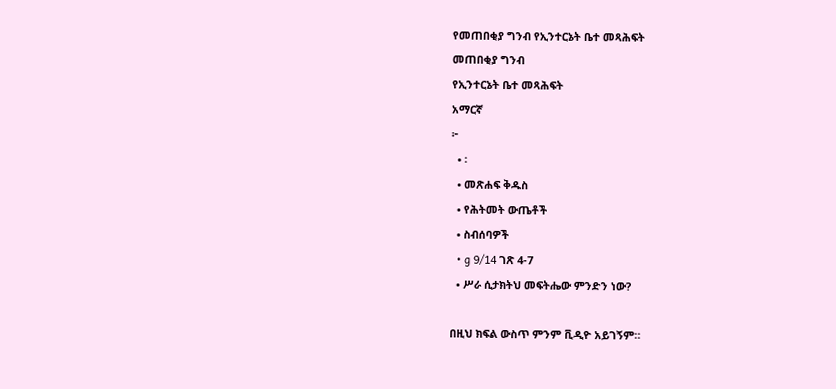የመጠበቂያ ግንብ የኢንተርኔት ቤተ መጻሕፍት
መጠበቂያ ግንብ
የኢንተርኔት ቤተ መጻሕፍት
አማርኛ
፦
  • ፡
  • መጽሐፍ ቅዱስ
  • የሕትመት ውጤቶች
  • ስብሰባዎች
  • g 9/14 ገጽ 4-7
  • ሥራ ሲታክትህ መፍትሔው ምንድን ነው?

በዚህ ክፍል ውስጥ ምንም ቪዲዮ አይገኝም።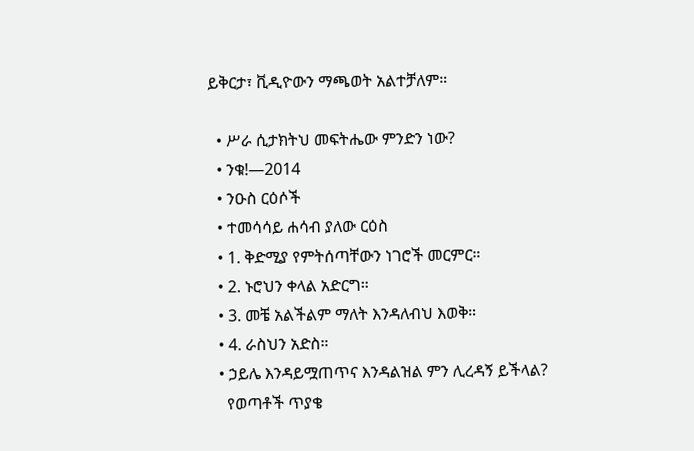ይቅርታ፣ ቪዲዮውን ማጫወት አልተቻለም።

  • ሥራ ሲታክትህ መፍትሔው ምንድን ነው?
  • ንቁ!—2014
  • ንዑስ ርዕሶች
  • ተመሳሳይ ሐሳብ ያለው ርዕስ
  • 1. ቅድሚያ የምትሰጣቸውን ነገሮች መርምር።
  • 2. ኑሮህን ቀላል አድርግ።
  • 3. መቼ አልችልም ማለት እንዳለብህ እወቅ።
  • 4. ራስህን አድስ።
  • ኃይሌ እንዳይሟጠጥና እንዳልዝል ምን ሊረዳኝ ይችላል?
    የወጣቶች ጥያቄ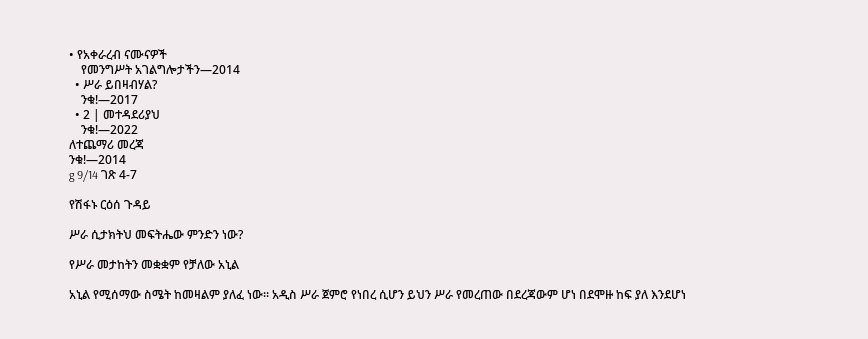• የአቀራረብ ናሙናዎች
    የመንግሥት አገልግሎታችን—2014
  • ሥራ ይበዛብሃል?
    ንቁ!—2017
  • 2 | መተዳደሪያህ
    ንቁ!—2022
ለተጨማሪ መረጃ
ንቁ!—2014
g 9/14 ገጽ 4-7

የሽፋኑ ርዕሰ ጉዳይ

ሥራ ሲታክትህ መፍትሔው ምንድን ነው?

የሥራ መታከትን መቋቋም የቻለው አኒል

አኒል የሚሰማው ስሜት ከመዛልም ያለፈ ነው። አዲስ ሥራ ጀምሮ የነበረ ሲሆን ይህን ሥራ የመረጠው በደረጃውም ሆነ በደሞዙ ከፍ ያለ እንደሆነ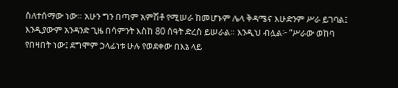ስለተሰማው ነው። አሁን ግን በጣም አምሽቶ የሚሠራ ከመሆኑም ሌላ ቅዳሜና እሁድንም ሥራ ይገባል፤ እንዲያውም አንዳንድ ጊዜ በሳምንት እስከ 80 ሰዓት ድረስ ይሠራል። እንዲህ ብሏል፦ “ሥራው ወከባ የበዛበት ነው፤ ደግሞም ኃላፊነቱ ሁሉ የወደቀው በእኔ ላይ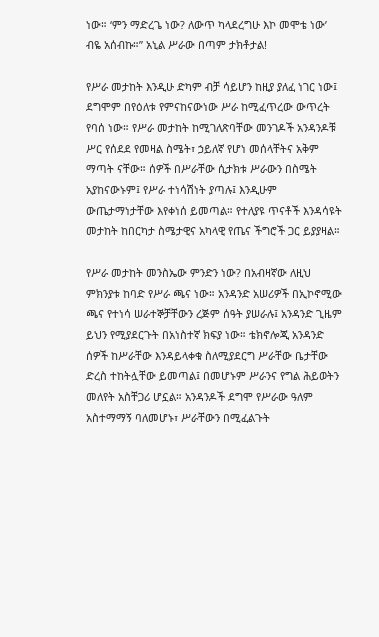ነው። ‘ምን ማድረጌ ነው? ለውጥ ካላደረግሁ እኮ መሞቴ ነው’ ብዬ አሰብኩ።” አኒል ሥራው በጣም ታክቶታል!

የሥራ መታከት እንዲሁ ድካም ብቻ ሳይሆን ከዚያ ያለፈ ነገር ነው፤ ደግሞም በየዕለቱ የምናከናውነው ሥራ ከሚፈጥረው ውጥረት የባሰ ነው። የሥራ መታከት ከሚገለጽባቸው መንገዶች አንዳንዶቹ ሥር የሰደደ የመዛል ስሜት፣ ኃይለኛ የሆነ መሰላቸትና አቅም ማጣት ናቸው። ሰዎች በሥራቸው ሲታክቱ ሥራውን በስሜት አያከናውኑም፤ የሥራ ተነሳሽነት ያጣሉ፤ እንዲሁም ውጤታማነታቸው እየቀነሰ ይመጣል። የተለያዩ ጥናቶች እንዳሳዩት መታከት ከበርካታ ስሜታዊና አካላዊ የጤና ችግሮች ጋር ይያያዛል።

የሥራ መታከት መንስኤው ምንድን ነው? በአብዛኛው ለዚህ ምክንያቱ ከባድ የሥራ ጫና ነው። አንዳንድ አሠሪዎች በኢኮኖሚው ጫና የተነሳ ሠራተኞቻቸውን ረጅም ሰዓት ያሠራሉ፤ አንዳንድ ጊዜም ይህን የሚያደርጉት በአነስተኛ ክፍያ ነው። ቴክኖሎጂ አንዳንድ ሰዎች ከሥራቸው እንዳይላቀቁ ስለሚያደርግ ሥራቸው ቤታቸው ድረስ ተከትሏቸው ይመጣል፤ በመሆኑም ሥራንና የግል ሕይወትን መለየት አስቸጋሪ ሆኗል። አንዳንዶች ደግሞ የሥራው ዓለም አስተማማኝ ባለመሆኑ፣ ሥራቸውን በሚፈልጉት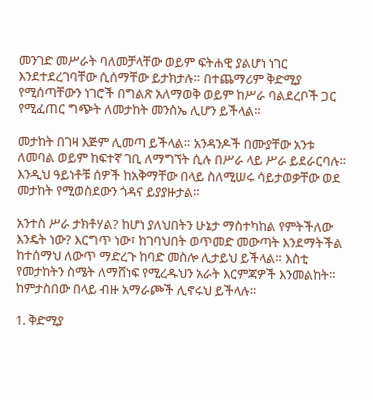መንገድ መሥራት ባለመቻላቸው ወይም ፍትሐዊ ያልሆነ ነገር እንደተደረገባቸው ሲሰማቸው ይታክታሉ። በተጨማሪም ቅድሚያ የሚሰጣቸውን ነገሮች በግልጽ አለማወቅ ወይም ከሥራ ባልደረቦች ጋር የሚፈጠር ግጭት ለመታከት መንስኤ ሊሆን ይችላል።

መታከት በገዛ እጅም ሊመጣ ይችላል። አንዳንዶች በሙያቸው አንቱ ለመባል ወይም ከፍተኛ ገቢ ለማግኘት ሲሉ በሥራ ላይ ሥራ ይደራርባሉ። እንዲህ ዓይነቶቹ ሰዎች ከአቅማቸው በላይ ስለሚሠሩ ሳይታወቃቸው ወደ መታከት የሚወስደውን ጎዳና ይያያዙታል።

አንተስ ሥራ ታክቶሃል? ከሆነ ያለህበትን ሁኔታ ማስተካከል የምትችለው እንዴት ነው? እርግጥ ነው፣ ከገባህበት ወጥመድ መውጣት እንደማትችል ከተሰማህ ለውጥ ማድረጉ ከባድ መስሎ ሊታይህ ይችላል። እስቲ የመታከትን ስሜት ለማሸነፍ የሚረዱህን አራት እርምጃዎች እንመልከት። ከምታስበው በላይ ብዙ አማራጮች ሊኖሩህ ይችላሉ።

1. ቅድሚያ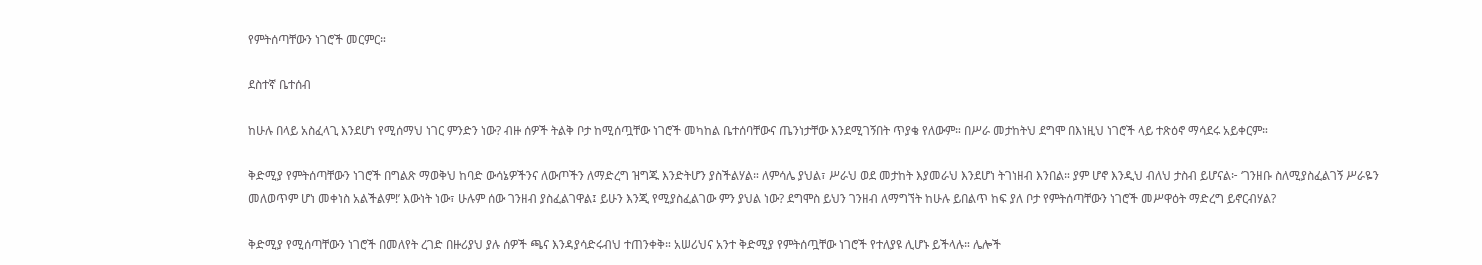የምትሰጣቸውን ነገሮች መርምር።

ደስተኛ ቤተሰብ

ከሁሉ በላይ አስፈላጊ እንደሆነ የሚሰማህ ነገር ምንድን ነው? ብዙ ሰዎች ትልቅ ቦታ ከሚሰጧቸው ነገሮች መካከል ቤተሰባቸውና ጤንነታቸው እንደሚገኝበት ጥያቄ የለውም። በሥራ መታከትህ ደግሞ በእነዚህ ነገሮች ላይ ተጽዕኖ ማሳደሩ አይቀርም።

ቅድሚያ የምትሰጣቸውን ነገሮች በግልጽ ማወቅህ ከባድ ውሳኔዎችንና ለውጦችን ለማድረግ ዝግጁ እንድትሆን ያስችልሃል። ለምሳሌ ያህል፣ ሥራህ ወደ መታከት እያመራህ እንደሆነ ትገነዘብ እንበል። ያም ሆኖ እንዲህ ብለህ ታስብ ይሆናል፦ ‘ገንዘቡ ስለሚያስፈልገኝ ሥራዬን መለወጥም ሆነ መቀነስ አልችልም!’ እውነት ነው፣ ሁሉም ሰው ገንዘብ ያስፈልገዋል፤ ይሁን እንጂ የሚያስፈልገው ምን ያህል ነው? ደግሞስ ይህን ገንዘብ ለማግኘት ከሁሉ ይበልጥ ከፍ ያለ ቦታ የምትሰጣቸውን ነገሮች መሥዋዕት ማድረግ ይኖርብሃል?

ቅድሚያ የሚሰጣቸውን ነገሮች በመለየት ረገድ በዙሪያህ ያሉ ሰዎች ጫና እንዳያሳድሩብህ ተጠንቀቅ። አሠሪህና አንተ ቅድሚያ የምትሰጧቸው ነገሮች የተለያዩ ሊሆኑ ይችላሉ። ሌሎች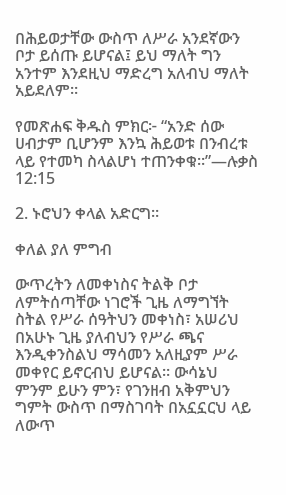በሕይወታቸው ውስጥ ለሥራ አንደኛውን ቦታ ይሰጡ ይሆናል፤ ይህ ማለት ግን አንተም እንደዚህ ማድረግ አለብህ ማለት አይደለም።

የመጽሐፍ ቅዱስ ምክር፦ “አንድ ሰው ሀብታም ቢሆንም እንኳ ሕይወቱ በንብረቱ ላይ የተመካ ስላልሆነ ተጠንቀቁ።”—ሉቃስ 12:15

2. ኑሮህን ቀላል አድርግ።

ቀለል ያለ ምግብ

ውጥረትን ለመቀነስና ትልቅ ቦታ ለምትሰጣቸው ነገሮች ጊዜ ለማግኘት ስትል የሥራ ሰዓትህን መቀነስ፣ አሠሪህ በአሁኑ ጊዜ ያለብህን የሥራ ጫና እንዲቀንስልህ ማሳመን አለዚያም ሥራ መቀየር ይኖርብህ ይሆናል። ውሳኔህ ምንም ይሁን ምን፣ የገንዘብ አቅምህን ግምት ውስጥ በማስገባት በአኗኗርህ ላይ ለውጥ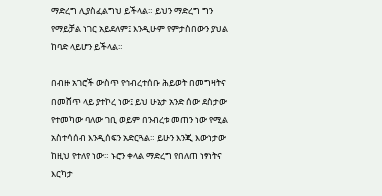ማድረግ ሊያስፈልግህ ይችላል። ይህን ማድረግ ግን የማይቻል ነገር አይደለም፤ እንዲሁም የምታስበውን ያህል ከባድ ላይሆን ይችላል።

በብዙ አገሮች ውስጥ የኅብረተሰቡ ሕይወት በመግዛትና በመሸጥ ላይ ያተኮረ ነው፤ ይህ ሁኔታ አንድ ሰው ደስታው የተመካው ባለው ገቢ ወይም በንብረቱ መጠን ነው የሚል አስተሳሰብ እንዲሰፍን አድርጓል። ይሁን እንጂ እውነታው ከዚህ የተለየ ነው። ኑሮን ቀላል ማድረግ የበለጠ ነፃነትና እርካታ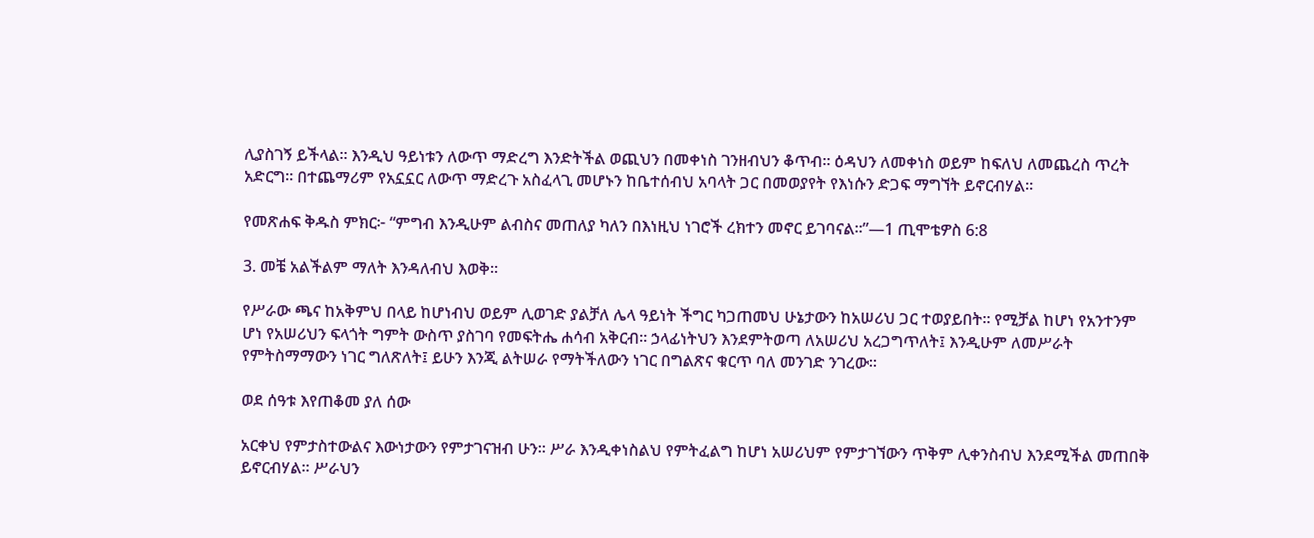ሊያስገኝ ይችላል። እንዲህ ዓይነቱን ለውጥ ማድረግ እንድትችል ወጪህን በመቀነስ ገንዘብህን ቆጥብ። ዕዳህን ለመቀነስ ወይም ከፍለህ ለመጨረስ ጥረት አድርግ። በተጨማሪም የአኗኗር ለውጥ ማድረጉ አስፈላጊ መሆኑን ከቤተሰብህ አባላት ጋር በመወያየት የእነሱን ድጋፍ ማግኘት ይኖርብሃል።

የመጽሐፍ ቅዱስ ምክር፦ “ምግብ እንዲሁም ልብስና መጠለያ ካለን በእነዚህ ነገሮች ረክተን መኖር ይገባናል።”—1 ጢሞቴዎስ 6:8

3. መቼ አልችልም ማለት እንዳለብህ እወቅ።

የሥራው ጫና ከአቅምህ በላይ ከሆነብህ ወይም ሊወገድ ያልቻለ ሌላ ዓይነት ችግር ካጋጠመህ ሁኔታውን ከአሠሪህ ጋር ተወያይበት። የሚቻል ከሆነ የአንተንም ሆነ የአሠሪህን ፍላጎት ግምት ውስጥ ያስገባ የመፍትሔ ሐሳብ አቅርብ። ኃላፊነትህን እንደምትወጣ ለአሠሪህ አረጋግጥለት፤ እንዲሁም ለመሥራት የምትስማማውን ነገር ግለጽለት፤ ይሁን እንጂ ልትሠራ የማትችለውን ነገር በግልጽና ቁርጥ ባለ መንገድ ንገረው።

ወደ ሰዓቱ እየጠቆመ ያለ ሰው

አርቀህ የምታስተውልና እውነታውን የምታገናዝብ ሁን። ሥራ እንዲቀነስልህ የምትፈልግ ከሆነ አሠሪህም የምታገኘውን ጥቅም ሊቀንስብህ እንደሚችል መጠበቅ ይኖርብሃል። ሥራህን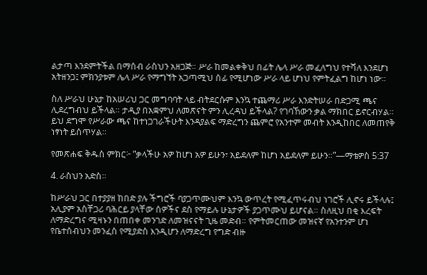ልታጣ እንደምትችል በማሰብ ራስህን አዘጋጅ። ሥራ ከመልቀቅህ በፊት ሌላ ሥራ መፈለግህ የተሻለ እንደሆነ አትዘንጋ፤ ምክንያቱም ሌላ ሥራ የማግኘት አጋጣሚህ ሰፊ የሚሆነው ሥራ ላይ ሆነህ የምትፈልግ ከሆነ ነው።

ስለ ሥራህ ሁኔታ ከአሠሪህ ጋር መግባባት ላይ ብትደርሱም እንኳ ተጨማሪ ሥራ እንድትሠራ በድጋሚ ጫና ሊደረግብህ ይችላል። ታዲያ በአቋምህ ለመጽናት ምን ሊረዳህ ይችላል? የገባኸውን ቃል ማክበር ይኖርብሃል። ይህ ደግሞ የሥራው ጫና ከተነጋገራችሁት እንዳያልፍ ማድረግን ጨምሮ የአንተም መብት እንዲከበር ለመጠየቅ ነፃነት ይሰጥሃል።

የመጽሐፍ ቅዱስ ምክር፦ “ቃላችሁ አዎ ከሆነ አዎ ይሁን፣ አይደለም ከሆነ አይደለም ይሁን።”—ማቴዎስ 5:37

4. ራስህን አድስ።

ከሥራህ ጋር በተያያዘ ከበድ ያሉ ችግሮች ባያጋጥሙህም እንኳ ውጥረት የሚፈጥሩብህ ነገሮች ሊኖሩ ይችላሉ፤ አሊያም አስቸጋሪ ባሕርይ ያላቸው ሰዎችና ደስ የማይሉ ሁኔታዎች ያጋጥሙህ ይሆናል። ስለዚህ በቂ እረፍት ለማድረግና ሚዛኑን በጠበቀ መንገድ ለመዝናናት ጊዜ መድብ። የምትመርጠው መዝናኛ የአንተንም ሆነ የቤተሰብህን መንፈስ የሚያድስ እንዲሆን ለማድረግ የግድ ብዙ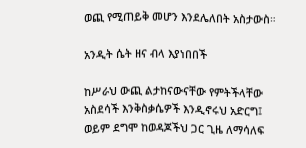ወጪ የሚጠይቅ መሆን እንደሌለበት አስታውስ።

አንዲት ሴት ዘና ብላ እያነበበች

ከሥራህ ውጪ ልታከናውናቸው የምትችላቸው አስደሳች እንቅስቃሴዎች እንዲኖሩህ አድርግ፤ ወይም ደግሞ ከወዳጆችህ ጋር ጊዜ ለማሳለፍ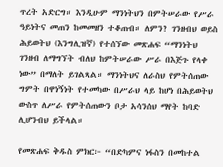ጥረት አድርግ። እንዲሁም ማንነትህን በምትሠራው የሥራ ዓይነትና መጠን ከመመዘን ተቆጠብ። ለምን? ገንዘብህ ወይስ ሕይወትህ (እንግሊዝኛ) የተሰኘው መጽሐፍ “ማንነትህ ገንዘብ ለማግኘት ብለህ ከምትሠራው ሥራ በእጅጉ የላቀ ነው” በማለት ይገልጻል። ማንነትህና ለራስህ የምትሰጠው ግምት በዋነኝነት የተመካው በሥራህ ላይ ከሆነ በሕይወትህ ውስጥ ለሥራ የምትሰጠውን ቦታ አሳንሰህ ማየት ከባድ ሊሆንብህ ይችላል።

የመጽሐፍ ቅዱስ ምክር፦ “በድካምና ነፋስን በመከተል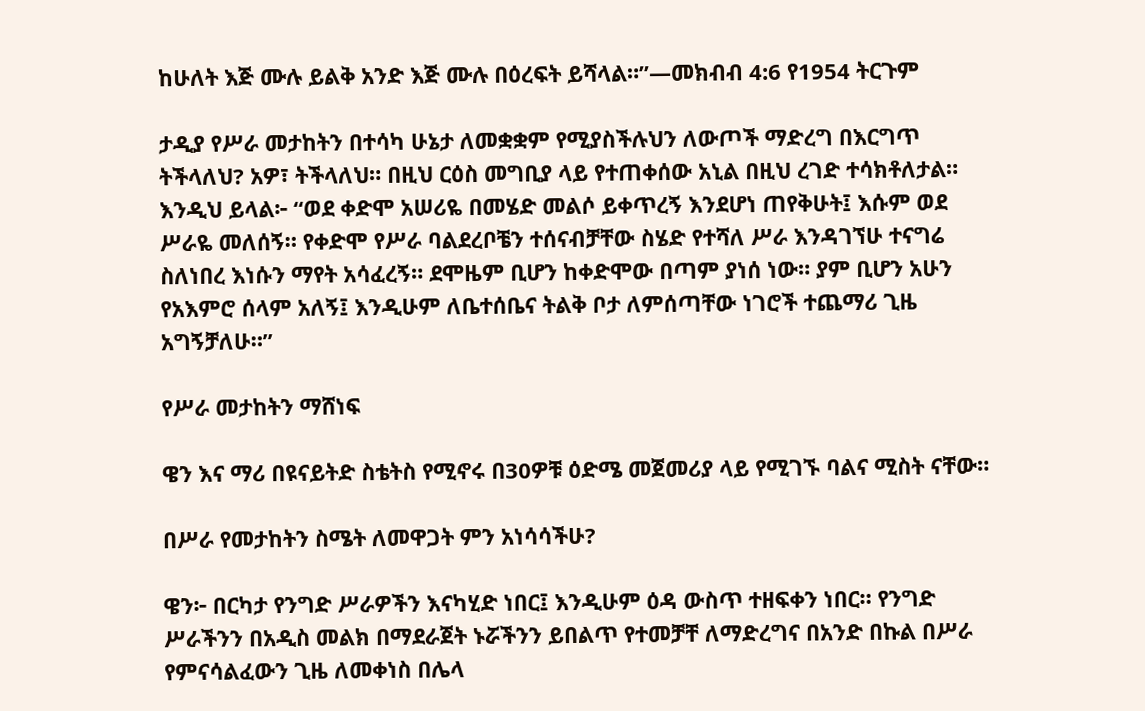ከሁለት እጅ ሙሉ ይልቅ አንድ እጅ ሙሉ በዕረፍት ይሻላል።”—መክብብ 4:6 የ1954 ትርጉም

ታዲያ የሥራ መታከትን በተሳካ ሁኔታ ለመቋቋም የሚያስችሉህን ለውጦች ማድረግ በእርግጥ ትችላለህ? አዎ፣ ትችላለህ። በዚህ ርዕስ መግቢያ ላይ የተጠቀሰው አኒል በዚህ ረገድ ተሳክቶለታል። እንዲህ ይላል፦ “ወደ ቀድሞ አሠሪዬ በመሄድ መልሶ ይቀጥረኝ እንደሆነ ጠየቅሁት፤ እሱም ወደ ሥራዬ መለሰኝ። የቀድሞ የሥራ ባልደረቦቼን ተሰናብቻቸው ስሄድ የተሻለ ሥራ እንዳገኘሁ ተናግሬ ስለነበረ እነሱን ማየት አሳፈረኝ። ደሞዜም ቢሆን ከቀድሞው በጣም ያነሰ ነው። ያም ቢሆን አሁን የአእምሮ ሰላም አለኝ፤ እንዲሁም ለቤተሰቤና ትልቅ ቦታ ለምሰጣቸው ነገሮች ተጨማሪ ጊዜ አግኝቻለሁ።”

የሥራ መታከትን ማሸነፍ

ዌን እና ማሪ በዩናይትድ ስቴትስ የሚኖሩ በ30ዎቹ ዕድሜ መጀመሪያ ላይ የሚገኙ ባልና ሚስት ናቸው።

በሥራ የመታከትን ስሜት ለመዋጋት ምን አነሳሳችሁ?

ዌን፦ በርካታ የንግድ ሥራዎችን እናካሂድ ነበር፤ እንዲሁም ዕዳ ውስጥ ተዘፍቀን ነበር። የንግድ ሥራችንን በአዲስ መልክ በማደራጀት ኑሯችንን ይበልጥ የተመቻቸ ለማድረግና በአንድ በኩል በሥራ የምናሳልፈውን ጊዜ ለመቀነስ በሌላ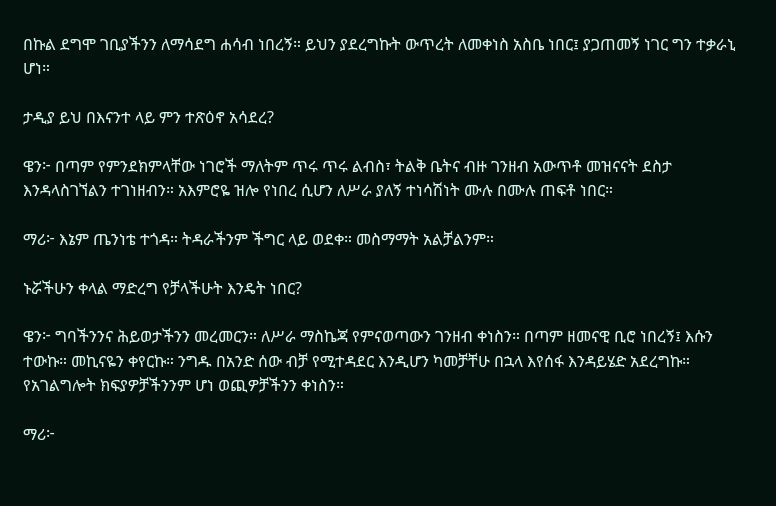በኩል ደግሞ ገቢያችንን ለማሳደግ ሐሳብ ነበረኝ። ይህን ያደረግኩት ውጥረት ለመቀነስ አስቤ ነበር፤ ያጋጠመኝ ነገር ግን ተቃራኒ ሆነ።

ታዲያ ይህ በእናንተ ላይ ምን ተጽዕኖ አሳደረ?

ዌን፦ በጣም የምንደክምላቸው ነገሮች ማለትም ጥሩ ጥሩ ልብስ፣ ትልቅ ቤትና ብዙ ገንዘብ አውጥቶ መዝናናት ደስታ እንዳላስገኘልን ተገነዘብን። አእምሮዬ ዝሎ የነበረ ሲሆን ለሥራ ያለኝ ተነሳሽነት ሙሉ በሙሉ ጠፍቶ ነበር።

ማሪ፦ እኔም ጤንነቴ ተጎዳ። ትዳራችንም ችግር ላይ ወደቀ። መስማማት አልቻልንም።

ኑሯችሁን ቀላል ማድረግ የቻላችሁት እንዴት ነበር?

ዌን፦ ግባችንንና ሕይወታችንን መረመርን። ለሥራ ማስኬጃ የምናወጣውን ገንዘብ ቀነስን። በጣም ዘመናዊ ቢሮ ነበረኝ፤ እሱን ተውኩ። መኪናዬን ቀየርኩ። ንግዱ በአንድ ሰው ብቻ የሚተዳደር እንዲሆን ካመቻቸሁ በኋላ እየሰፋ እንዳይሄድ አደረግኩ። የአገልግሎት ክፍያዎቻችንንም ሆነ ወጪዎቻችንን ቀነስን።

ማሪ፦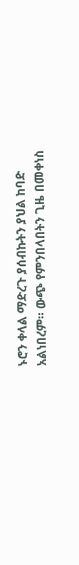ኑሮን ቀላል ማድረጉ ያሰብኩትን ያህል ከባድ አልነበረም። ውጭ የምንበላበትን ጊዜ በመቀነስ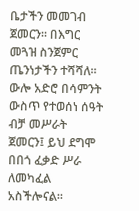ቤታችን መመገብ ጀመርን። በእግር መጓዝ ስንጀምር ጤንነታችን ተሻሻለ። ውሎ አድሮ በሳምንት ውስጥ የተወሰነ ሰዓት ብቻ መሥራት ጀመርን፤ ይህ ደግሞ በበጎ ፈቃድ ሥራ ለመካፈል አስችሎናል።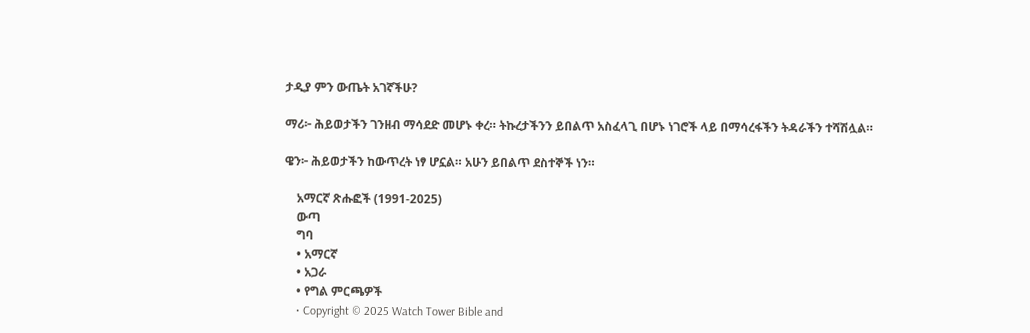ታዲያ ምን ውጤት አገኛችሁ?

ማሪ፦ ሕይወታችን ገንዘብ ማሳደድ መሆኑ ቀረ። ትኩረታችንን ይበልጥ አስፈላጊ በሆኑ ነገሮች ላይ በማሳረፋችን ትዳራችን ተሻሽሏል።

ዌን፦ ሕይወታችን ከውጥረት ነፃ ሆኗል። አሁን ይበልጥ ደስተኞች ነን።

    አማርኛ ጽሑፎች (1991-2025)
    ውጣ
    ግባ
    • አማርኛ
    • አጋራ
    • የግል ምርጫዎች
    • Copyright © 2025 Watch Tower Bible and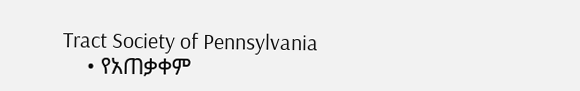Tract Society of Pennsylvania
    • የአጠቃቀም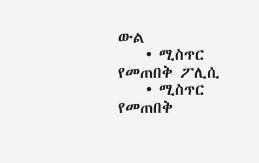ውል
    • ሚስጥር የመጠበቅ ፖሊሲ
    • ሚስጥር የመጠበቅ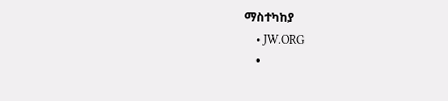ማስተካከያ
    • JW.ORG
    •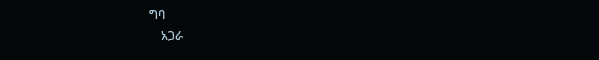ግባ
    አጋራ